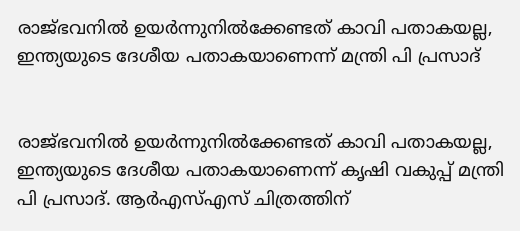രാജ്ഭവനില്‍ ഉയര്‍ന്നുനില്‍ക്കേണ്ടത് കാവി പതാകയല്ല, ഇന്ത്യയുടെ ദേശീയ പതാകയാണെന്ന് മന്ത്രി പി പ്രസാദ്


രാജ്ഭവനില്‍ ഉയര്‍ന്നുനില്‍ക്കേണ്ടത് കാവി പതാകയല്ല, ഇന്ത്യയുടെ ദേശീയ പതാകയാണെന്ന് കൃഷി വകുപ്പ് മന്ത്രി പി പ്രസാദ്. ആര്‍എസ്എസ് ചിത്രത്തിന്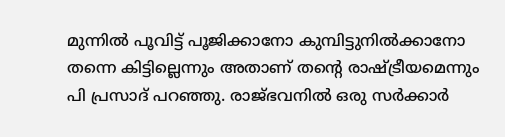മുന്നില്‍ പൂവിട്ട് പൂജിക്കാനോ കുമ്പിട്ടുനില്‍ക്കാനോ തന്നെ കിട്ടില്ലെന്നും അതാണ് തന്റെ രാഷ്ട്രീയമെന്നും പി പ്രസാദ് പറഞ്ഞു. രാജ്ഭവനില്‍ ഒരു സര്‍ക്കാര്‍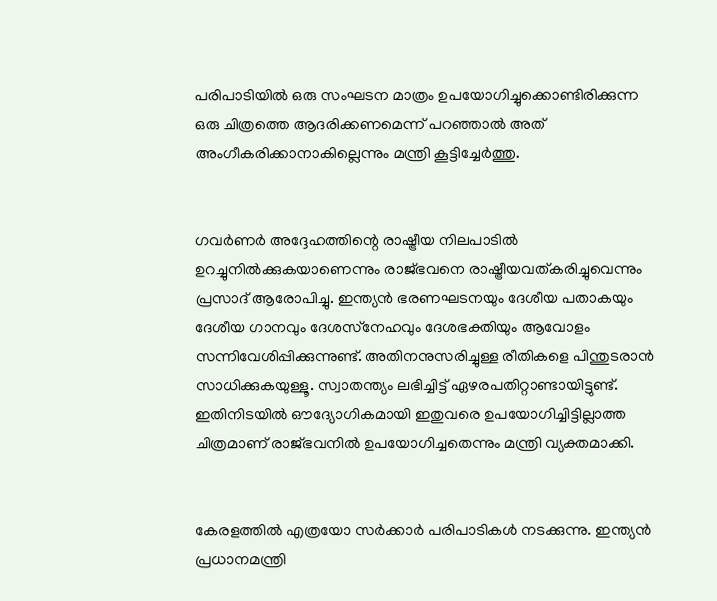പരിപാടിയില്‍ ഒരു സംഘടന മാത്രം ഉപയോഗിച്ചുക്കൊണ്ടിരിക്കുന്ന ഒരു ചിത്രത്തെ ആദരിക്കണമെന്ന് പറഞ്ഞാല്‍ അത് അംഗീകരിക്കാനാകില്ലെന്നും മന്ത്രി കൂട്ടിച്ചേര്‍ത്തു.


ഗവര്‍ണര്‍ അദ്ദേഹത്തിന്റെ രാഷ്ട്രീയ നിലപാടില്‍ ഉറച്ചുനില്‍ക്കുകയാണെന്നും രാജ്ഭവനെ രാഷ്ട്രീയവത്കരിച്ചുവെന്നും പ്രസാദ് ആരോപിച്ചു. ഇന്ത്യന്‍ ഭരണഘടനയും ദേശീയ പതാകയും ദേശീയ ഗാനവും ദേശസ്‌നേഹവും ദേശഭക്തിയും ആവോളം സന്നിവേശിപ്പിക്കുന്നുണ്ട്. അതിനനുസരിച്ചുള്ള രീതികളെ പിന്തുടരാന്‍ സാധിക്കുകയുള്ളൂ. സ്വാതന്ത്യം ലഭിച്ചിട്ട് ഏഴരപതിറ്റാണ്ടായിട്ടുണ്ട്. ഇതിനിടയില്‍ ഔദ്യോഗികമായി ഇതുവരെ ഉപയോഗിച്ചിട്ടില്ലാത്ത ചിത്രമാണ് രാജ്ഭവനില്‍ ഉപയോഗിച്ചതെന്നും മന്ത്രി വ്യക്തമാക്കി.


കേരളത്തില്‍ എത്രയോ സര്‍ക്കാര്‍ പരിപാടികള്‍ നടക്കുന്നു. ഇന്ത്യന്‍ പ്രധാനമന്ത്രി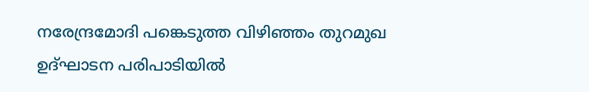നരേന്ദ്രമോദി പങ്കെടുത്ത വിഴിഞ്ഞം തുറമുഖ ഉദ്ഘാടന പരിപാടിയില്‍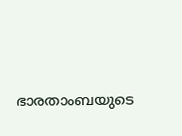ഭാരതാംബയുടെ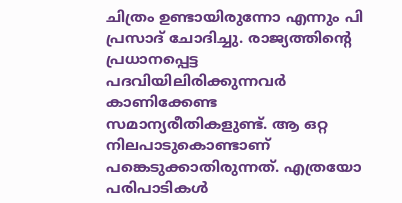ചിത്രം ഉണ്ടായിരുന്നോ എന്നും പി പ്രസാദ് ചോദിച്ചു. രാജ്യത്തിന്റെ പ്രധാനപ്പെട്ട പദവിയിലിരിക്കുന്നവര്‍ കാണിക്കേണ്ട സമാന്യരീതികളുണ്ട്. ആ ഒറ്റ നിലപാടുകൊണ്ടാണ് പങ്കെടുക്കാതിരുന്നത്. എത്രയോ പരിപാടികള്‍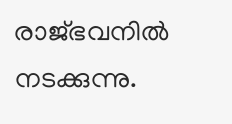രാജ്ഭവനില്‍ നടക്കുന്നു.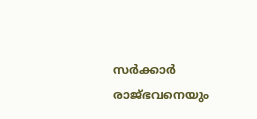സര്‍ക്കാര്‍ രാജ്ഭവനെയും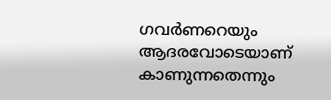ഗവര്‍ണറെയും ആദരവോടെയാണ് കാണുന്നതെന്നും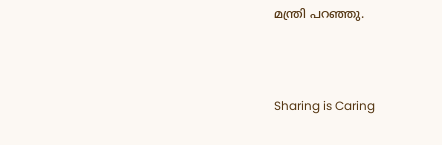മന്ത്രി പറഞ്ഞു.



Sharing is Caring